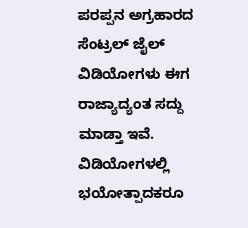ಪರಪ್ಪನ ಅಗ್ರಹಾರದ ಸೆಂಟ್ರಲ್ ಜೈಲ್ ವಿಡಿಯೋಗಳು ಈಗ ರಾಜ್ಯಾದ್ಯಂತ ಸದ್ದು ಮಾಡ್ತಾ ಇವೆ. ವಿಡಿಯೋಗಳಲ್ಲಿ ಭಯೋತ್ಪಾದಕರೂ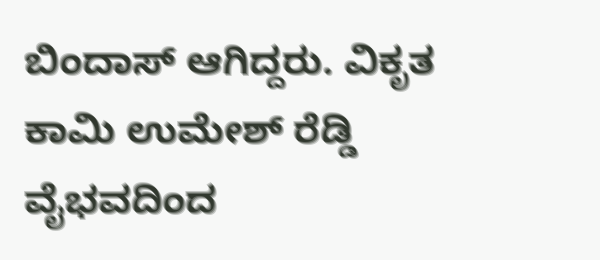ಬಿಂದಾಸ್ ಆಗಿದ್ದರು. ವಿಕೃತ ಕಾಮಿ ಉಮೇಶ್ ರೆಡ್ಡಿ ವೈಭವದಿಂದ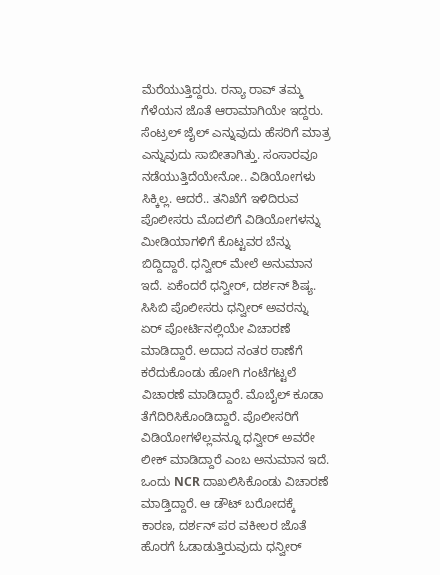ಮೆರೆಯುತ್ತಿದ್ದರು. ರನ್ಯಾ ರಾವ್ ತಮ್ಮ ಗೆಳೆಯನ ಜೊತೆ ಆರಾಮಾಗಿಯೇ ಇದ್ದರು. ಸೆಂಟ್ರಲ್ ಜೈಲ್ ಎನ್ನುವುದು ಹೆಸರಿಗೆ ಮಾತ್ರ ಎನ್ನುವುದು ಸಾಬೀತಾಗಿತ್ತು. ಸಂಸಾರವೂ ನಡೆಯುತ್ತಿದೆಯೇನೋ.. ವಿಡಿಯೋಗಳು ಸಿಕ್ಕಿಲ್ಲ. ಆದರೆ.. ತನಿಖೆಗೆ ಇಳಿದಿರುವ ಪೊಲೀಸರು ಮೊದಲಿಗೆ ವಿಡಿಯೋಗಳನ್ನು ಮೀಡಿಯಾಗಳಿಗೆ ಕೊಟ್ಟವರ ಬೆನ್ನು ಬಿದ್ದಿದ್ದಾರೆ. ಧನ್ವೀರ್ ಮೇಲೆ ಅನುಮಾನ ಇದೆ. ಏಕೆಂದರೆ ಧನ್ವೀರ್, ದರ್ಶನ್ ಶಿಷ್ಯ.
ಸಿಸಿಬಿ ಪೊಲೀಸರು ಧನ್ವೀರ್ ಅವರನ್ನು ಏರ್ ಪೋರ್ಟಿನಲ್ಲಿಯೇ ವಿಚಾರಣೆ ಮಾಡಿದ್ದಾರೆ. ಅದಾದ ನಂತರ ಠಾಣೆಗೆ ಕರೆದುಕೊಂಡು ಹೋಗಿ ಗಂಟೆಗಟ್ಟಲೆ ವಿಚಾರಣೆ ಮಾಡಿದ್ದಾರೆ. ಮೊಬೈಲ್ ಕೂಡಾ ತೆಗೆದಿರಿಸಿಕೊಂಡಿದ್ದಾರೆ. ಪೊಲೀಸರಿಗೆ ವಿಡಿಯೋಗಳೆಲ್ಲವನ್ನೂ ಧನ್ವೀರ್ ಅವರೇ ಲೀಕ್ ಮಾಡಿದ್ದಾರೆ ಎಂಬ ಅನುಮಾನ ಇದೆ. ಒಂದು NCR ದಾಖಲಿಸಿಕೊಂಡು ವಿಚಾರಣೆ ಮಾಡ್ತಿದ್ದಾರೆ. ಆ ಡೌಟ್ ಬರೋದಕ್ಕೆ ಕಾರಣ, ದರ್ಶನ್ ಪರ ವಕೀಲರ ಜೊತೆ ಹೊರಗೆ ಓಡಾಡುತ್ತಿರುವುದು ಧನ್ವೀರ್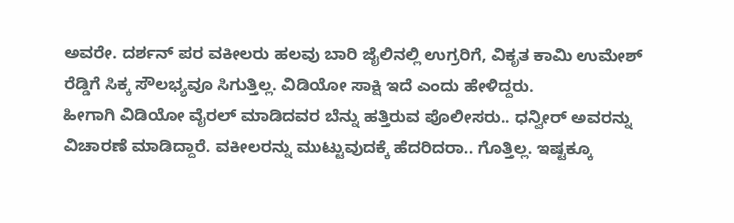ಅವರೇ. ದರ್ಶನ್ ಪರ ವಕೀಲರು ಹಲವು ಬಾರಿ ಜೈಲಿನಲ್ಲಿ ಉಗ್ರರಿಗೆ, ವಿಕೃತ ಕಾಮಿ ಉಮೇಶ್ ರೆಡ್ಡಿಗೆ ಸಿಕ್ಕ ಸೌಲಭ್ಯವೂ ಸಿಗುತ್ತಿಲ್ಲ. ವಿಡಿಯೋ ಸಾಕ್ಷಿ ಇದೆ ಎಂದು ಹೇಳಿದ್ದರು.
ಹೀಗಾಗಿ ವಿಡಿಯೋ ವೈರಲ್ ಮಾಡಿದವರ ಬೆನ್ನು ಹತ್ತಿರುವ ಪೊಲೀಸರು.. ಧನ್ವೀರ್ ಅವರನ್ನು ವಿಚಾರಣೆ ಮಾಡಿದ್ದಾರೆ. ವಕೀಲರನ್ನು ಮುಟ್ಟುವುದಕ್ಕೆ ಹೆದರಿದರಾ.. ಗೊತ್ತಿಲ್ಲ. ಇಷ್ಟಕ್ಕೂ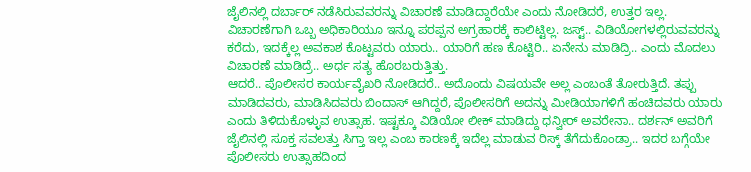ಜೈಲಿನಲ್ಲಿ ದರ್ಬಾರ್ ನಡೆಸಿರುವವರನ್ನು ವಿಚಾರಣೆ ಮಾಡಿದ್ದಾರೆಯೇ ಎಂದು ನೋಡಿದರೆ, ಉತ್ತರ ಇಲ್ಲ. ವಿಚಾರಣೆಗಾಗಿ ಒಬ್ಬ ಅಧಿಕಾರಿಯೂ ಇನ್ನೂ ಪರಪ್ಪನ ಅಗ್ರಹಾರಕ್ಕೆ ಕಾಲಿಟ್ಟಿಲ್ಲ. ಜಸ್ಟ್.. ವಿಡಿಯೋಗಳಲ್ಲಿರುವವರನ್ನು ಕರೆದು, ಇದಕ್ಕೆಲ್ಲ ಅವಕಾಶ ಕೊಟ್ಟವರು ಯಾರು.. ಯಾರಿಗೆ ಹಣ ಕೊಟ್ಟಿರಿ.. ಏನೇನು ಮಾಡಿದ್ರಿ.. ಎಂದು ಮೊದಲು ವಿಚಾರಣೆ ಮಾಡಿದ್ರೆ.. ಅರ್ಧ ಸತ್ಯ ಹೊರಬರುತ್ತಿತ್ತು.
ಆದರೆ.. ಪೊಲೀಸರ ಕಾರ್ಯವೈಖರಿ ನೋಡಿದರೆ.. ಅದೊಂದು ವಿಷಯವೇ ಅಲ್ಲ ಎಂಬಂತೆ ತೋರುತ್ತಿದೆ. ತಪ್ಪು ಮಾಡಿದವರು, ಮಾಡಿಸಿದವರು ಬಿಂದಾಸ್ ಆಗಿದ್ದರೆ, ಪೊಲೀಸರಿಗೆ ಅದನ್ನು ಮೀಡಿಯಾಗಳಿಗೆ ಹಂಚಿದವರು ಯಾರು ಎಂದು ತಿಳಿದುಕೊಳ್ಳುವ ಉತ್ಸಾಹ. ಇಷ್ಟಕ್ಕೂ ವಿಡಿಯೋ ಲೀಕ್ ಮಾಡಿದ್ದು ಧನ್ವೀರ್ ಅವರೇನಾ.. ದರ್ಶನ್ ಅವರಿಗೆ ಜೈಲಿನಲ್ಲಿ ಸೂಕ್ತ ಸವಲತ್ತು ಸಿಗ್ತಾ ಇಲ್ಲ ಎಂಬ ಕಾರಣಕ್ಕೆ ಇದೆಲ್ಲ ಮಾಡುವ ರಿಸ್ಕ್ ತೆಗೆದುಕೊಂಡ್ರಾ.. ಇದರ ಬಗ್ಗೆಯೇ ಪೊಲೀಸರು ಉತ್ಸಾಹದಿಂದ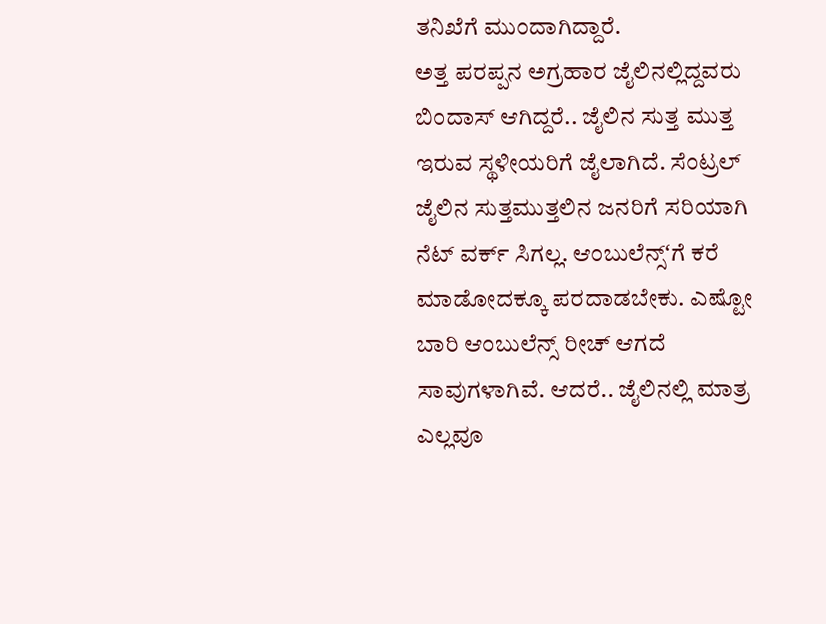ತನಿಖೆಗೆ ಮುಂದಾಗಿದ್ದಾರೆ.
ಅತ್ತ ಪರಪ್ಪನ ಅಗ್ರಹಾರ ಜೈಲಿನಲ್ಲಿದ್ದವರು ಬಿಂದಾಸ್ ಆಗಿದ್ದರೆ.. ಜೈಲಿನ ಸುತ್ತ ಮುತ್ತ ಇರುವ ಸ್ಥಳೀಯರಿಗೆ ಜೈಲಾಗಿದೆ. ಸೆಂಟ್ರಲ್ ಜೈಲಿನ ಸುತ್ತಮುತ್ತಲಿನ ಜನರಿಗೆ ಸರಿಯಾಗಿ ನೆಟ್ ವರ್ಕ್ ಸಿಗಲ್ಲ. ಆಂಬುಲೆನ್ಸ್ʻಗೆ ಕರೆ ಮಾಡೋದಕ್ಕೂ ಪರದಾಡಬೇಕು. ಎಷ್ಟೋ ಬಾರಿ ಆಂಬುಲೆನ್ಸ್ ರೀಚ್ ಆಗದೆ ಸಾವುಗಳಾಗಿವೆ. ಆದರೆ.. ಜೈಲಿನಲ್ಲಿ ಮಾತ್ರ ಎಲ್ಲವೂ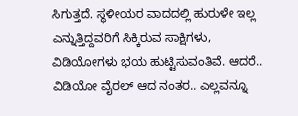ಸಿಗುತ್ತದೆ. ಸ್ಥಳೀಯರ ವಾದದಲ್ಲಿ ಹುರುಳೇ ಇಲ್ಲ ಎನ್ನುತ್ತಿದ್ದವರಿಗೆ ಸಿಕ್ಕಿರುವ ಸಾಕ್ಷಿಗಳು, ವಿಡಿಯೋಗಳು ಭಯ ಹುಟ್ಟಿಸುವಂತಿವೆ. ಆದರೆ.. ವಿಡಿಯೋ ವೈರಲ್ ಆದ ನಂತರ.. ಎಲ್ಲವನ್ನೂ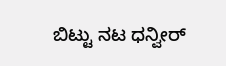ಬಿಟ್ಟು ನಟ ಧನ್ವೀರ್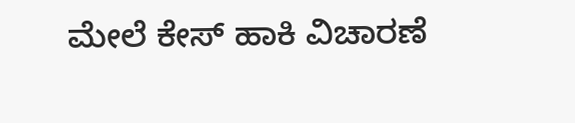ಮೇಲೆ ಕೇಸ್ ಹಾಕಿ ವಿಚಾರಣೆ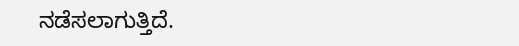ನಡೆಸಲಾಗುತ್ತಿದೆ.